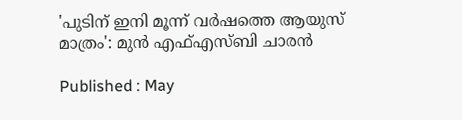'പുടിന് ഇനി മൂന്ന് വര്‍ഷത്തെ ആയുസ് മാത്രം': മുന്‍ എഫ്എസ്ബി ചാരൻ

Published : May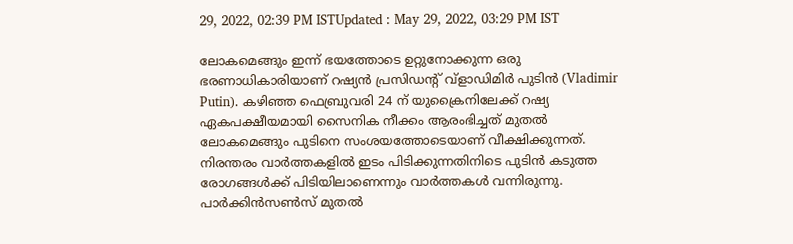29, 2022, 02:39 PM ISTUpdated : May 29, 2022, 03:29 PM IST

ലോകമെങ്ങും ഇന്ന് ഭയത്തോടെ ഉറ്റുനോക്കുന്ന ഒരു ഭരണാധികാരിയാണ് റഷ്യന്‍ പ്രസിഡന്‍റ് വ്ളാഡിമിര്‍ പുടിന്‍ (Vladimir Putin). കഴിഞ്ഞ ഫെബ്രുവരി 24 ന് യുക്രൈനിലേക്ക് റഷ്യ ഏകപക്ഷീയമായി സൈനിക നീക്കം ആരംഭിച്ചത് മുതല്‍ ലോകമെങ്ങും പുടിനെ സംശയത്തോടെയാണ് വീക്ഷിക്കുന്നത്. നിരന്തരം വാര്‍ത്തകളില്‍ ഇടം പിടിക്കുന്നതിനിടെ പുടിന്‍ കടുത്ത രോഗങ്ങള്‍ക്ക് പിടിയിലാണെന്നും വാര്‍ത്തകള്‍ വന്നിരുന്നു. പാര്‍ക്കിന്‍സണ്‍സ് മുതല്‍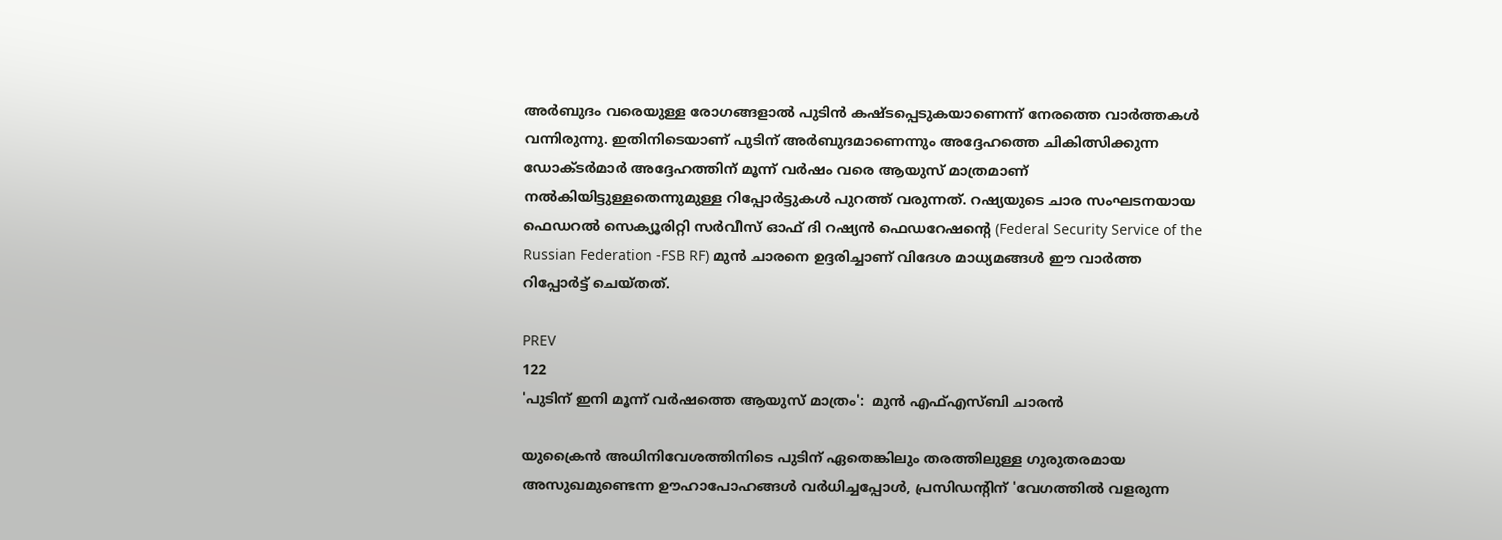അര്‍ബുദം വരെയുള്ള രോഗങ്ങളാല്‍ പുടിന്‍ കഷ്ടപ്പെടുകയാണെന്ന് നേരത്തെ വാര്‍ത്തകള്‍ വന്നിരുന്നു. ഇതിനിടെയാണ് പുടിന് അര്‍ബുദമാണെന്നും അദ്ദേഹത്തെ ചികിത്സിക്കുന്ന ഡോക്ടര്‍മാര്‍ അദ്ദേഹത്തിന് മൂന്ന് വര്‍ഷം വരെ ആയുസ് മാത്രമാണ് നല്‍കിയിട്ടുള്ളതെന്നുമുള്ള റിപ്പോര്‍ട്ടുകള്‍ പുറത്ത് വരുന്നത്. റഷ്യയുടെ ചാര സംഘടനയായ ഫെഡറല്‍ സെക്യൂരിറ്റി സര്‍വീസ് ഓഫ് ദി റഷ്യന്‍ ഫെഡറേഷന്‍റെ (Federal Security Service of the Russian Federation -FSB RF) മുന്‍ ചാരനെ ഉദ്ദരിച്ചാണ് വിദേശ മാധ്യമങ്ങള്‍ ഈ വാര്‍ത്ത റിപ്പോര്‍ട്ട് ചെയ്തത്.

PREV
122
'പുടിന് ഇനി മൂന്ന് വര്‍ഷത്തെ ആയുസ് മാത്രം':  മുന്‍ എഫ്എസ്ബി ചാരൻ

യുക്രൈന്‍ അധിനിവേശത്തിനിടെ പുടിന് ഏതെങ്കിലും തരത്തിലുള്ള ഗുരുതരമായ അസുഖമുണ്ടെന്ന ഊഹാപോഹങ്ങൾ വർധിച്ചപ്പോള്‍, പ്രസിഡന്‍റിന് 'വേഗത്തിൽ വളരുന്ന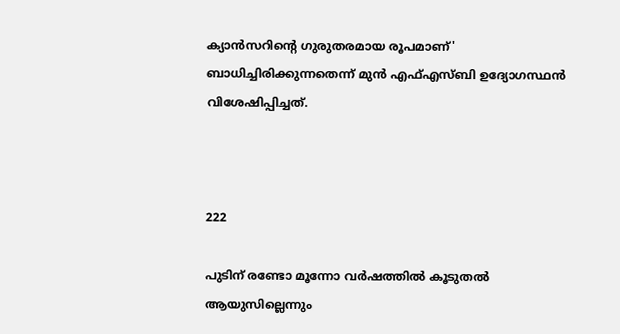ക്യാൻസറിന്‍റെ ഗുരുതരമായ രൂപമാണ്' ബാധിച്ചിരിക്കുന്നതെന്ന് മുന്‍ എഫ്എസ്ബി ഉദ്യോഗസ്ഥന്‍ വിശേഷിപ്പിച്ചത്.



222

പുടിന് രണ്ടോ മൂന്നോ വര്‍ഷത്തില്‍ കൂടുതല്‍ ആയുസില്ലെന്നും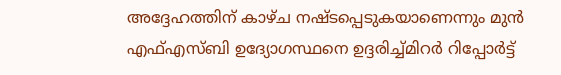അദ്ദേഹത്തിന് കാഴ്ച നഷ്ടപ്പെടുകയാണെന്നും മുന്‍ എഫ്എസ്ബി ഉദ്യോഗസ്ഥനെ ഉദ്ദരിച്ച്മിറര്‍ റിപ്പോര്‍ട്ട്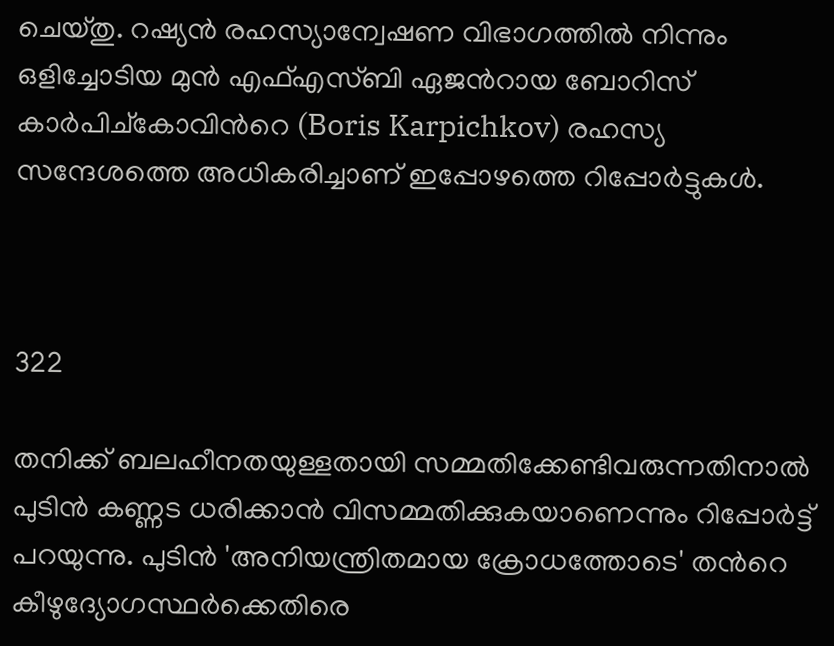ചെയ്തു. റഷ്യൻ രഹസ്യാന്വേഷണ വിഭാഗത്തില്‍ നിന്നും ഒളിച്ചോടിയ മുൻ എഫ്എസ്ബി ഏജന്‍റായ ബോറിസ് കാർപിച്കോവിന്‍റെ (Boris Karpichkov) രഹസ്യ സന്ദേശത്തെ അധികരിച്ചാണ് ഇപ്പോഴത്തെ റിപ്പോര്‍ട്ടുകള്‍.



322

തനിക്ക് ബലഹീനതയുള്ളതായി സമ്മതിക്കേണ്ടിവരുന്നതിനാല്‍ പുടിന്‍ കണ്ണട ധരിക്കാൻ വിസമ്മതിക്കുകയാണെന്നും റിപ്പോര്‍ട്ട് പറയുന്നു. പുടിന്‍ 'അനിയന്ത്രിതമായ ക്രോധത്തോടെ' തന്‍റെ കീഴുദ്യോഗസ്ഥർക്കെതിരെ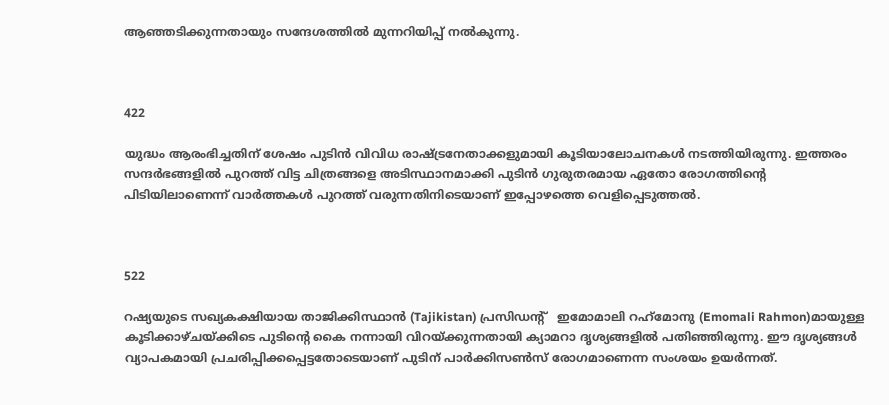ആഞ്ഞടിക്കുന്നതായും സന്ദേശത്തിൽ മുന്നറിയിപ്പ് നൽകുന്നു.



422

യുദ്ധം ആരംഭിച്ചതിന് ശേഷം പുടിന്‍ വിവിധ രാഷ്ട്രനേതാക്കളുമായി കൂടിയാലോചനകള്‍ നടത്തിയിരുന്നു. ഇത്തരം സന്ദര്‍ഭങ്ങളില്‍ പുറത്ത് വിട്ട ചിത്രങ്ങളെ അടിസ്ഥാനമാക്കി പുടിന്‍ ഗുരുതരമായ ഏതോ രോഗത്തിന്‍റെ പിടിയിലാണെന്ന് വാര്‍ത്തകള്‍ പുറത്ത് വരുന്നതിനിടെയാണ് ഇപ്പോഴത്തെ വെളിപ്പെടുത്തല്‍.



522

റഷ്യയുടെ സഖ്യകക്ഷിയായ താജിക്കിസ്ഥാൻ (Tajikistan) പ്രസിഡന്‍റ്   ഇമോമാലി റഹ്‌മോനു (Emomali Rahmon)മായുള്ള കൂടിക്കാഴ്ചയ്ക്കിടെ പുടിന്‍റെ കൈ നന്നായി വിറയ്ക്കുന്നതായി ക്യാമറാ ദൃശ്യങ്ങളില്‍ പതിഞ്ഞിരുന്നു. ഈ ദൃശ്യങ്ങള്‍ വ്യാപകമായി പ്രചരിപ്പിക്കപ്പെട്ടതോടെയാണ് പുടിന് പാര്‍ക്കിസണ്‍സ് രോഗമാണെന്ന സംശയം ഉയര്‍ന്നത്.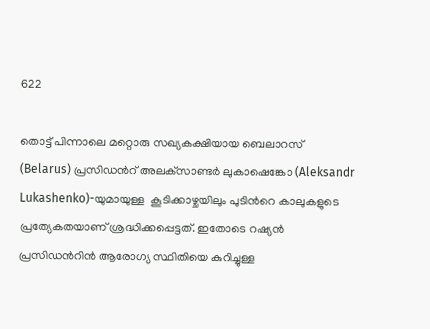622

തൊട്ട് പിന്നാലെ മറ്റൊരു സഖ്യകക്ഷിയായ ബെലാറസ് (Belarus) പ്രസിഡന്‍റ് അലക്‌സാണ്ടർ ലുകാഷെങ്കോ (Aleksandr Lukashenko)-യുമായുള്ള  കൂടിക്കാഴ്ചയിലും പുടിന്‍റെ കാലുകളുടെ പ്രത്യേകതയാണ് ശ്രദ്ധിക്കപ്പെട്ടത്. ഇതോടെ റഷ്യന്‍ പ്രസിഡന്‍റിന്‍ ആരോഗ്യ സ്ഥിതിയെ കുറിച്ചുള്ള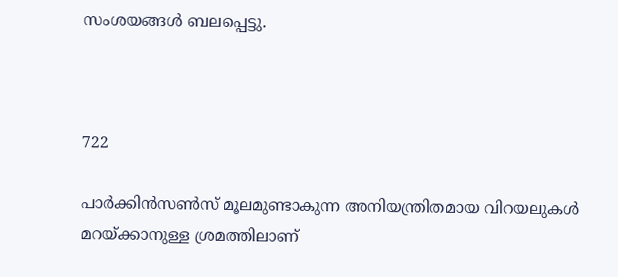സംശയങ്ങള്‍ ബലപ്പെട്ടു.



722

പാർക്കിൻസൺസ് മൂലമുണ്ടാകുന്ന അനിയന്ത്രിതമായ വിറയലുകള്‍ മറയ്ക്കാനുള്ള ശ്രമത്തിലാണ്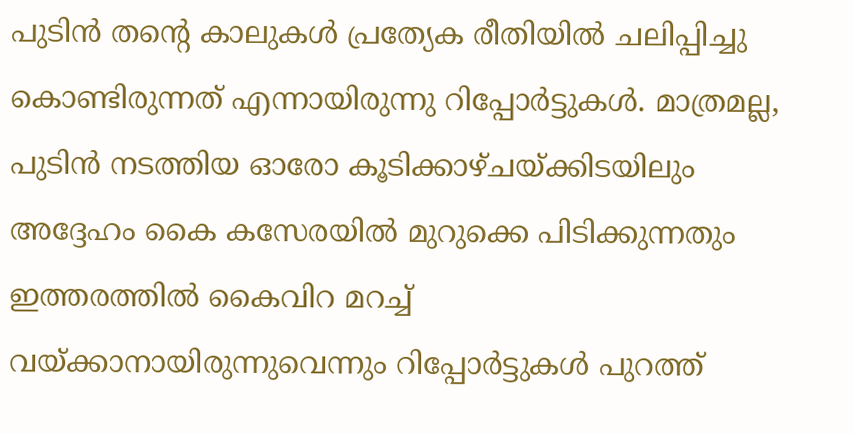പുടിന്‍ തന്‍റെ കാലുകള്‍ പ്രത്യേക രീതിയില്‍ ചലിപ്പിച്ചു കൊണ്ടിരുന്നത് എന്നായിരുന്നു റിപ്പോര്‍ട്ടുകള്‍. മാത്രമല്ല, പുടിന്‍ നടത്തിയ ഓരോ കൂടിക്കാഴ്ചയ്ക്കിടയിലും അദ്ദേഹം കൈ കസേരയില്‍ മുറുക്കെ പിടിക്കുന്നതും ഇത്തരത്തില്‍ കൈവിറ മറച്ച് വയ്ക്കാനായിരുന്നുവെന്നും റിപ്പോര്‍ട്ടുകള്‍ പുറത്ത്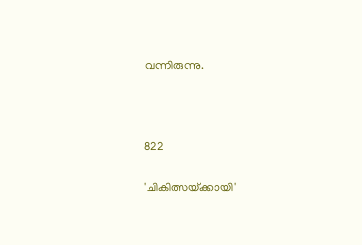വന്നിരുന്നു.



822

'ചികിത്സയ്‌ക്കായി'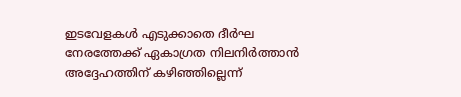ഇടവേളകൾ എടുക്കാതെ ദീർഘ നേരത്തേക്ക് ഏകാഗ്രത നിലനിർത്താൻ അദ്ദേഹത്തിന് കഴിഞ്ഞില്ലെന്ന്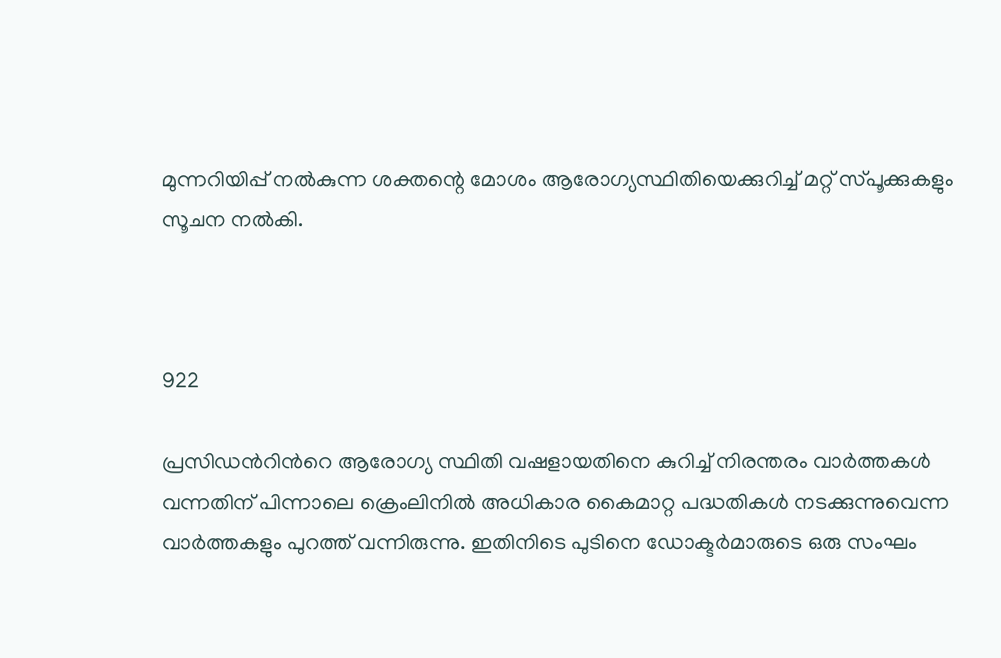മുന്നറിയിപ്പ് നൽകുന്ന ശക്തന്റെ മോശം ആരോഗ്യസ്ഥിതിയെക്കുറിച്ച് മറ്റ് സ്‌പൂക്കുകളും സൂചന നൽകി.



922

പ്രസിഡന്‍റിന്‍റെ ആരോഗ്യ സ്ഥിതി വഷളായതിനെ കുറിച്ച് നിരന്തരം വാര്‍ത്തകള്‍ വന്നതിന് പിന്നാലെ ക്രെംലിനില്‍ അധികാര കൈമാറ്റ പദ്ധതികള്‍ നടക്കുന്നുവെന്ന വാര്‍ത്തകളും പുറത്ത് വന്നിരുന്നു. ഇതിനിടെ പുടിനെ ഡോക്ടർമാരുടെ ഒരു സംഘം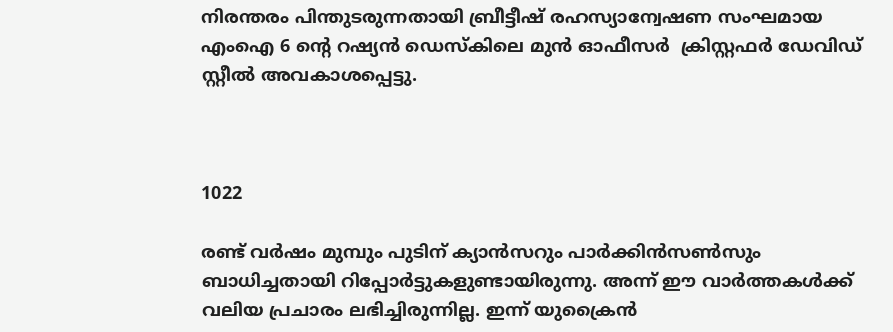നിരന്തരം പിന്തുടരുന്നതായി ബ്രീട്ടീഷ് രഹസ്യാന്വേഷണ സംഘമായ എംഐ 6 ന്‍റെ റഷ്യന്‍ ഡെസ്കിലെ മുന്‍ ഓഫീസര്‍  ക്രിസ്റ്റഫർ ഡേവിഡ് സ്റ്റീൽ അവകാശപ്പെട്ടു.



1022

രണ്ട് വര്‍ഷം മുമ്പും പുടിന് ക്യാൻസറും പാർക്കിൻസൺസും ബാധിച്ചതായി റിപ്പോര്‍ട്ടുകളുണ്ടായിരുന്നു. അന്ന് ഈ വാര്‍ത്തകള്‍ക്ക് വലിയ പ്രചാരം ലഭിച്ചിരുന്നില്ല. ഇന്ന് യുക്രൈന്‍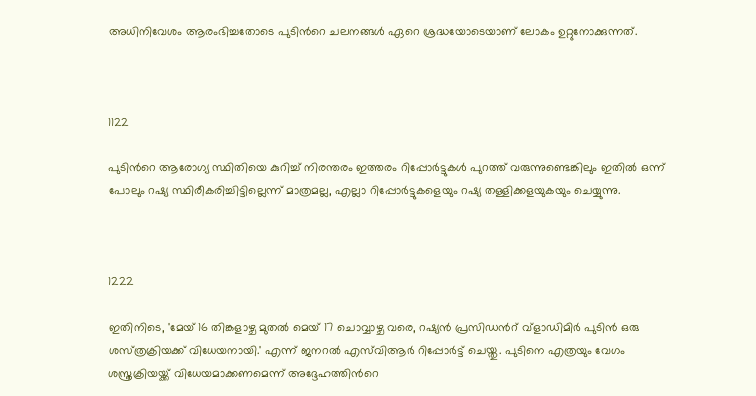അധിനിവേശം ആരംഭിച്ചതോടെ പുടിന്‍റെ ചലനങ്ങള്‍ ഏറെ ശ്രദ്ധയോടെയാണ് ലോകം ഉറ്റുനോക്കുന്നത്.



1122

പുടിന്‍റെ ആരോഗ്യ സ്ഥിതിയെ കുറിച്ച് നിരന്തരം ഇത്തരം റിപ്പോര്‍ട്ടുകള്‍ പുറത്ത് വരുന്നുണ്ടെങ്കിലും ഇതില്‍ ഒന്ന് പോലും റഷ്യ സ്ഥിരീകരിച്ചിട്ടില്ലെന്ന് മാത്രമല്ല, എല്ലാ റിപ്പോര്‍ട്ടുകളെയും റഷ്യ തള്ളിക്കളയുകയും ചെയ്യുന്നു.



1222

ഇതിനിടെ, 'മേയ് 16 തിങ്കളാഴ്ച മുതൽ മെയ് 17 ചൊവ്വാഴ്ച വരെ, റഷ്യൻ പ്രസിഡന്‍റ് വ്‌ളാഡിമിർ പുടിൻ ഒരു ശസ്‌ത്രക്രിയക്ക് വിധേയനായി.' എന്ന് ജനറൽ എസ്‌വിആർ റിപ്പോര്‍ട്ട് ചെയ്തു. പുടിനെ എത്രയും വേഗം ശസ്ത്രക്രിയയ്ക്ക് വിധേയമാക്കണമെന്ന് അദ്ദേഹത്തിന്‍റെ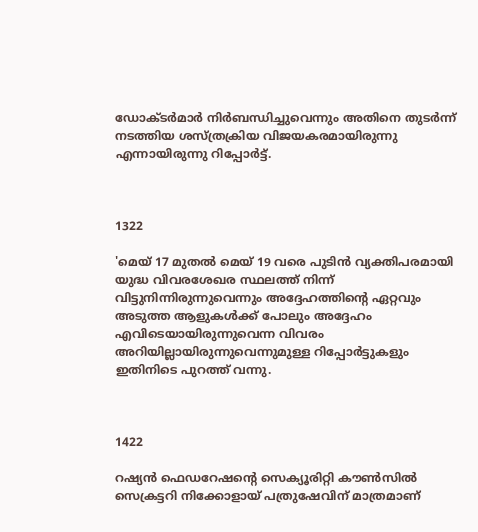ഡോക്ടർമാർ നിർബന്ധിച്ചുവെന്നും അതിനെ തുടര്‍ന്ന് നടത്തിയ ശസ്ത്രക്രിയ വിജയകരമായിരുന്നു എന്നായിരുന്നു റിപ്പോര്‍ട്ട്.



1322

'മെയ് 17 മുതൽ മെയ് 19 വരെ പുടിൻ വ്യക്തിപരമായി യുദ്ധ വിവരശേഖര സ്ഥലത്ത് നിന്ന് വിട്ടുനിന്നിരുന്നുവെന്നും അദ്ദേഹത്തിന്‍റെ ഏറ്റവും അടുത്ത ആളുകള്‍ക്ക് പോലും അദ്ദേഹം എവിടെയായിരുന്നുവെന്ന വിവരം അറിയില്ലായിരുന്നുവെന്നുമുള്ള റിപ്പോര്‍ട്ടുകളും ഇതിനിടെ പുറത്ത് വന്നു.



1422

റഷ്യൻ ഫെഡറേഷന്‍റെ സെക്യൂരിറ്റി കൗൺസിൽ സെക്രട്ടറി നിക്കോളായ് പത്രുഷേവിന് മാത്രമാണ്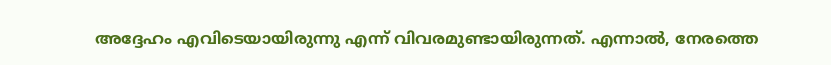അദ്ദേഹം എവിടെയായിരുന്നു എന്ന് വിവരമുണ്ടായിരുന്നത്. എന്നാല്‍, നേരത്തെ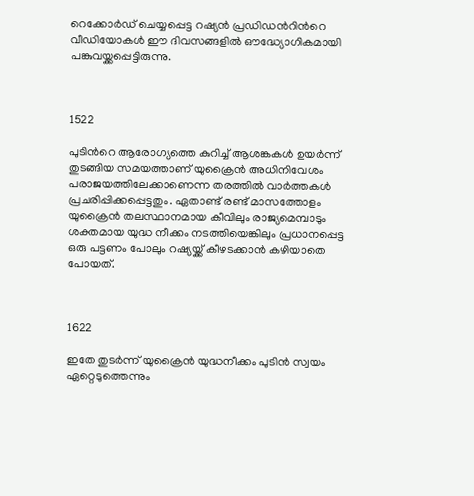റെക്കോര്‍ഡ് ചെയ്യപ്പെട്ട റഷ്യന്‍ പ്രഡിഡന്‍റിന്‍റെ വീഡിയോകള്‍ ഈ ദിവസങ്ങളില്‍ ഔദ്ധ്യോഗികമായി പങ്കുവയ്ക്കപ്പെട്ടിരുന്നു.



1522

പുടിന്‍റെ ആരോഗ്യത്തെ കുറിച്ച് ആശങ്കകള്‍ ഉയര്‍ന്ന് തുടങ്ങിയ സമയത്താണ് യുക്രൈന്‍ അധിനിവേശം പരാജയത്തിലേക്കാണെന്ന തരത്തില്‍ വാര്‍ത്തകള്‍ പ്രചരിപ്പിക്കപ്പെട്ടതും. ഏതാണ്ട് രണ്ട് മാസത്തോളം യുക്രൈന്‍ തലസ്ഥാനമായ കീവിലും രാജ്യമെമ്പാടും ശക്തമായ യുദ്ധ നീക്കം നടത്തിയെങ്കിലും പ്രധാനപ്പെട്ട ഒരു പട്ടണം പോലും റഷ്യയ്ക്ക് കീഴടക്കാന്‍ കഴിയാതെ പോയത്.



1622

ഇതേ തുടര്‍ന്ന് യുക്രൈന്‍ യുദ്ധനീക്കം പുടിന്‍ സ്വയം ഏറ്റെടുത്തെന്നും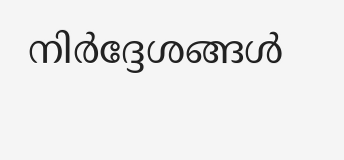നിര്‍ദ്ദേശങ്ങള്‍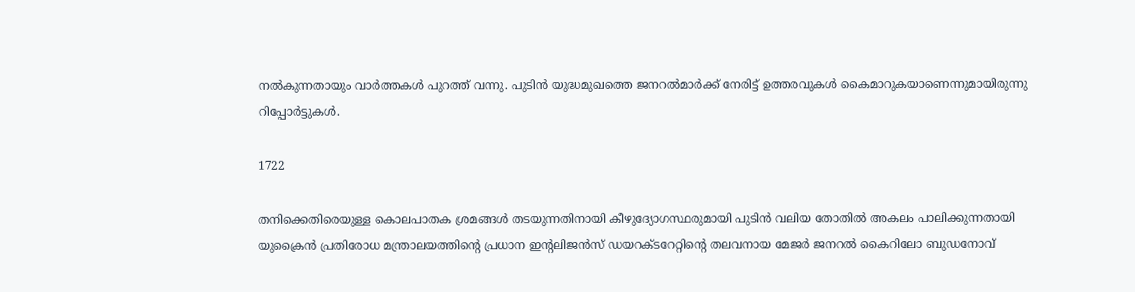നല്‍കുന്നതായും വാര്‍ത്തകള്‍ പുറത്ത് വന്നു. പുടിന്‍ യുദ്ധമുഖത്തെ ജനറല്‍മാര്‍ക്ക് നേരിട്ട് ഉത്തരവുകള്‍ കൈമാറുകയാണെന്നുമായിരുന്നു റിപ്പോര്‍ട്ടുകള്‍.

1722

തനിക്കെതിരെയുള്ള കൊലപാതക ശ്രമങ്ങള്‍ തടയുന്നതിനായി കീഴുദ്യോഗസ്ഥരുമായി പുടിന്‍ വലിയ തോതില്‍ അകലം പാലിക്കുന്നതായി യുക്രൈന്‍ പ്രതിരോധ മന്ത്രാലയത്തിന്‍റെ പ്രധാന ഇന്‍റലിജൻസ് ഡയറക്ടറേറ്റിന്‍റെ തലവനായ മേജർ ജനറൽ കൈറിലോ ബുഡനോവ്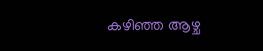കഴിഞ്ഞ ആഴ്ച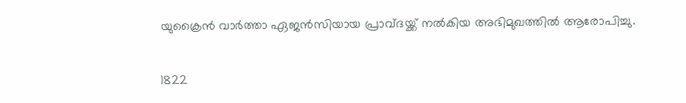യുക്രൈന്‍ വാര്‍ത്താ ഏജന്‍സിയായ പ്രാവ്ദയ്ക്ക് നല്‍കിയ അഭിമുഖത്തില്‍ ആരോപിച്ചു.

1822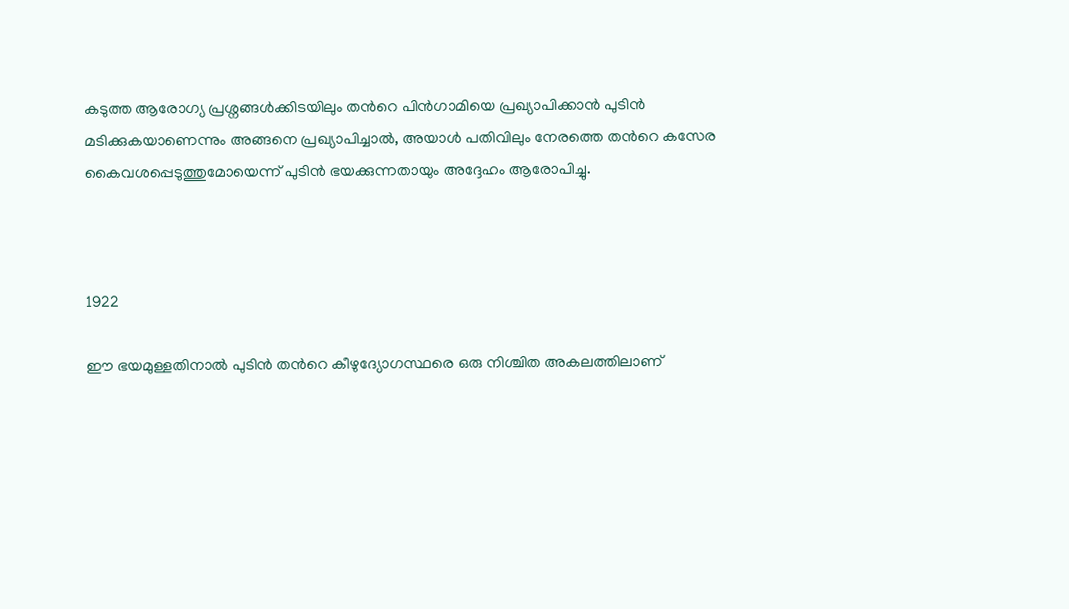കടുത്ത ആരോഗ്യ പ്രശ്നങ്ങള്‍ക്കിടയിലും തന്‍റെ പിന്‍ഗാമിയെ പ്രഖ്യാപിക്കാന്‍ പുടിന്‍ മടിക്കുകയാണെന്നും അങ്ങനെ പ്രഖ്യാപിച്ചാല്‍, അയാള്‍ പതിവിലും നേരത്തെ തന്‍റെ കസേര കൈവശപ്പെടുത്തുമോയെന്ന് പുടിന്‍ ഭയക്കുന്നതായും അദ്ദേഹം ആരോപിച്ചു.



1922

ഈ ഭയമുള്ളതിനാല്‍ പുടിന്‍ തന്‍റെ കീഴുദ്യോഗസ്ഥരെ ഒരു നിശ്ചിത അകലത്തിലാണ്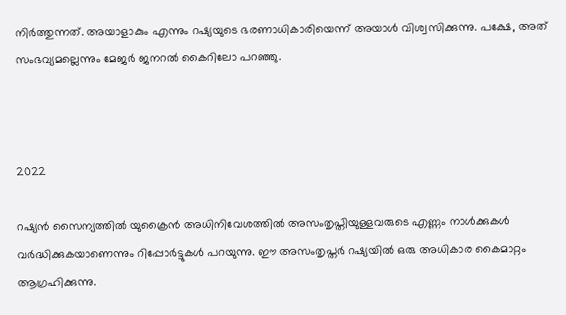നിര്‍ത്തുന്നത്. അയാളാകും എന്നും റഷ്യയുടെ ഭരണാധികാരിയെന്ന് അയാള്‍ വിശ്വസിക്കുന്നു. പക്ഷേ, അത് സംഭവ്യമല്ലെന്നും മേജർ ജനറൽ കൈറിലോ പറഞ്ഞു.



2022

റഷ്യന്‍ സൈന്യത്തില്‍ യുക്രൈന്‍ അധിനിവേശത്തില്‍ അസംതൃപ്തിയുള്ളവരുടെ എണ്ണം നാള്‍ക്കുകള്‍ വര്‍ദ്ധിക്കുകയാണെന്നും റിപ്പോര്‍ട്ടുകള്‍ പറയുന്നു. ഈ അസംതൃപ്തര്‍ റഷ്യയില്‍ ഒരു അധികാര കൈമാറ്റം ആഗ്രഹിക്കുന്നു.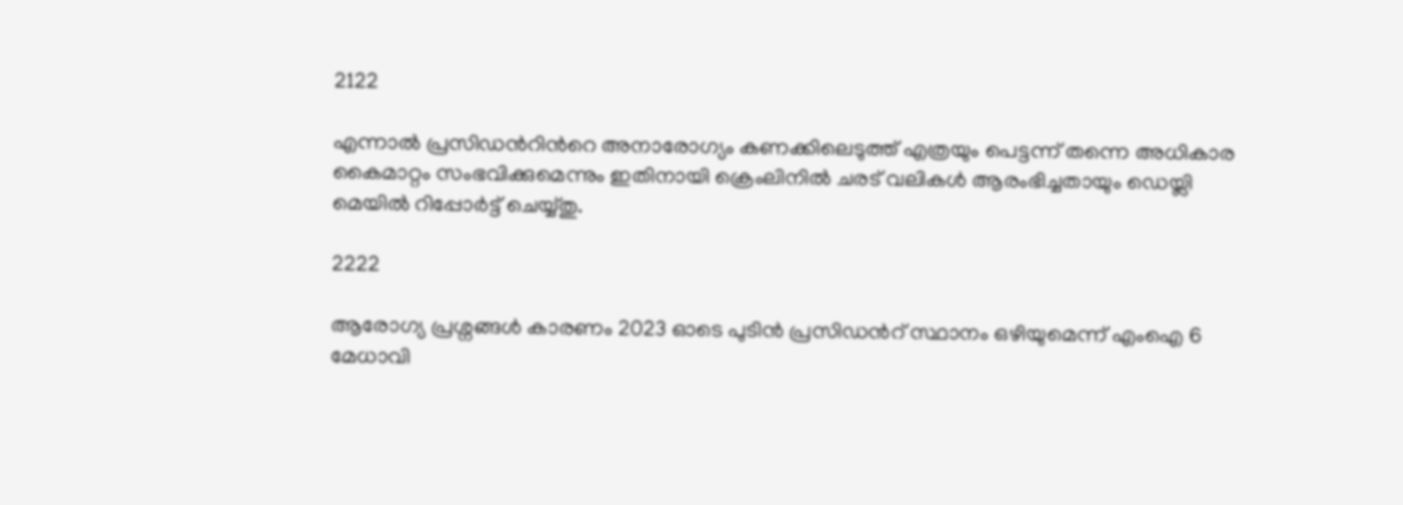2122

എന്നാല്‍ പ്രസിഡന്‍റിന്‍റെ അനാരോഗ്യം കണക്കിലെടുത്ത് എത്രയും പെട്ടന്ന് തന്നെ അധികാര കൈമാറ്റം സംഭവിക്കുമെന്നും ഇതിനായി ക്രെംലിനില്‍ ചരട് വലികള്‍ ആരംഭിച്ചതായും ഡെയ്ലി മെയില്‍ റിപ്പോര്‍ട്ട് ചെയ്യ്തു.

2222

ആരോഗ്യ പ്രശ്നങ്ങള്‍ കാരണം 2023 ഓടെ പുടിന്‍ പ്രസിഡന്‍റ് സ്ഥാനം ഒഴിയുമെന്ന് എംഐ 6 മേധാവി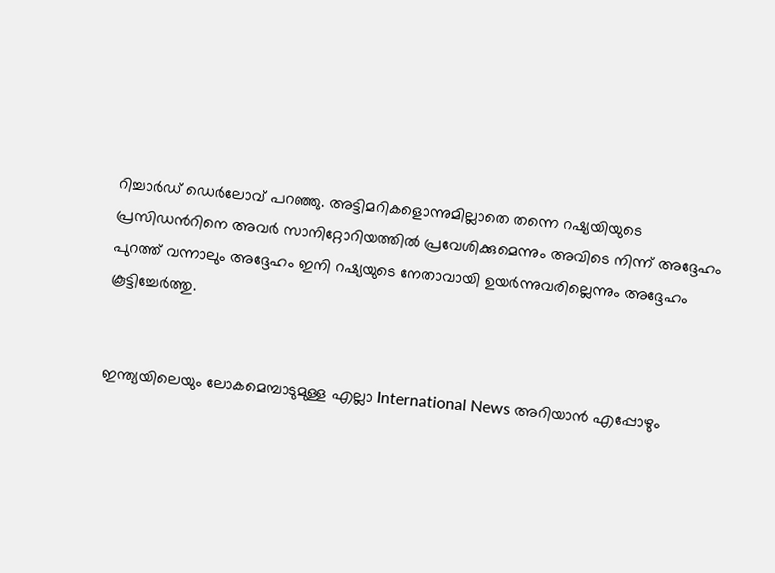റിച്ചാര്‍ഡ് ഡെര്‍ലോവ് പറഞ്ഞു. അട്ടിമറികളൊന്നുമില്ലാതെ തന്നെ റഷ്യയിയുടെ പ്രസിഡന്‍റിനെ അവര്‍ സാനിറ്റോറിയത്തിൽ പ്രവേശിക്കുമെന്നും അവിടെ നിന്ന് അദ്ദേഹം പുറത്ത് വന്നാലും അദ്ദേഹം ഇനി റഷ്യയുടെ നേതാവായി ഉയർന്നുവരില്ലെന്നും അദ്ദേഹം കൂട്ടിച്ചേര്‍ത്തു.


ഇന്ത്യയിലെയും ലോകമെമ്പാടുമുള്ള എല്ലാ International News അറിയാൻ എപ്പോഴും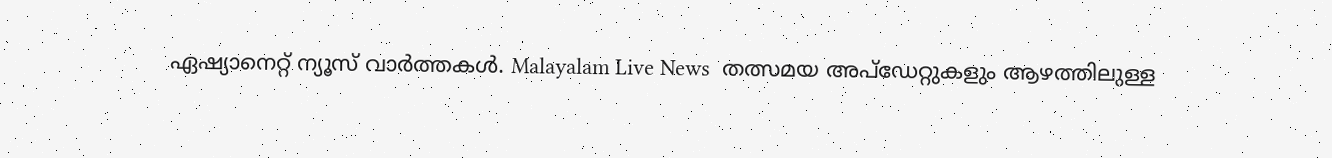ഏഷ്യാനെറ്റ് ന്യൂസ് വാർത്തകൾ. Malayalam Live News  തത്സമയ അപ്‌ഡേറ്റുകളും ആഴത്തിലുള്ള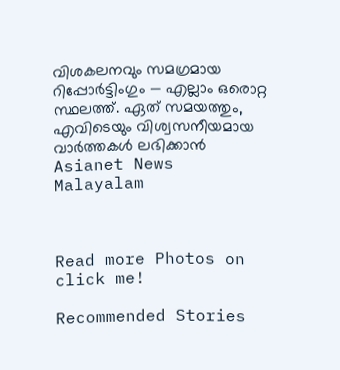വിശകലനവും സമഗ്രമായ റിപ്പോർട്ടിംഗും — എല്ലാം ഒരൊറ്റ സ്ഥലത്ത്. ഏത് സമയത്തും, എവിടെയും വിശ്വസനീയമായ വാർത്തകൾ ലഭിക്കാൻ Asianet News Malayalam



Read more Photos on
click me!

Recommended Stories